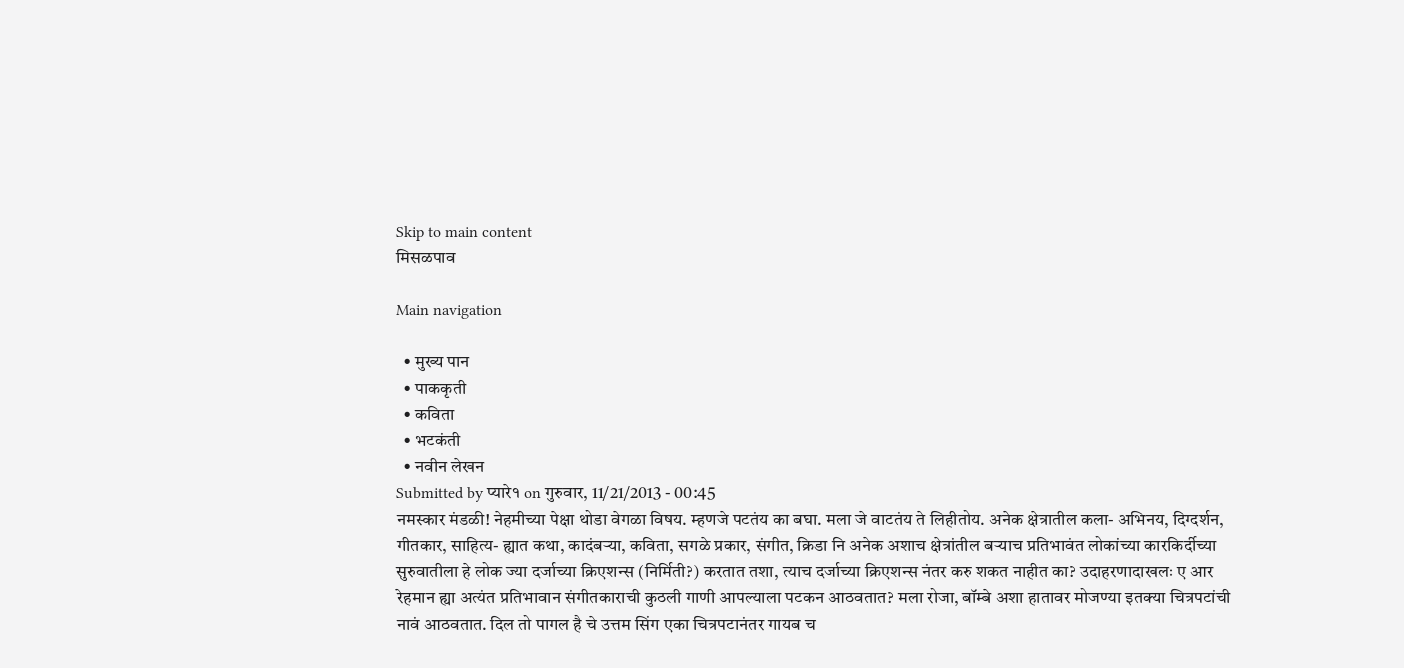Skip to main content
मिसळपाव

Main navigation

  • मुख्य पान
  • पाककृती
  • कविता
  • भटकंती
  • नवीन लेखन
Submitted by प्यारे१ on गुरुवार, 11/21/2013 - 00:45
नमस्कार मंडळी! नेहमीच्या पेक्षा थोडा वेगळा विषय. म्हणजे पटतंय का बघा. मला जे वाटतंय ते लिहीतोय. अनेक क्षेत्रातील कला- अभिनय, दिग्दर्शन, गीतकार, साहित्य- ह्यात कथा, कादंबर्‍या, कविता, सगळे प्रकार, संगीत, क्रिडा नि अनेक अशाच क्षेत्रांतील बर्‍याच प्रतिभावंत लोकांच्या कारकिर्दीच्या सुरुवातीला हे लोक ज्या दर्जाच्या क्रिएशन्स (निर्मिती?) करतात तशा, त्याच दर्जाच्या क्रिएशन्स नंतर करु शकत नाहीत का? उदाहरणादाखलः ए आर रेहमान ह्या अत्यंत प्रतिभावान संगीतकाराची कुठली गाणी आपल्याला पटकन आठवतात? मला रोजा, बॉम्बे अशा हातावर मोजण्या इतक्या चित्रपटांची नावं आठवतात. दिल तो पागल है चे उत्तम सिंग एका चित्रपटानंतर गायब च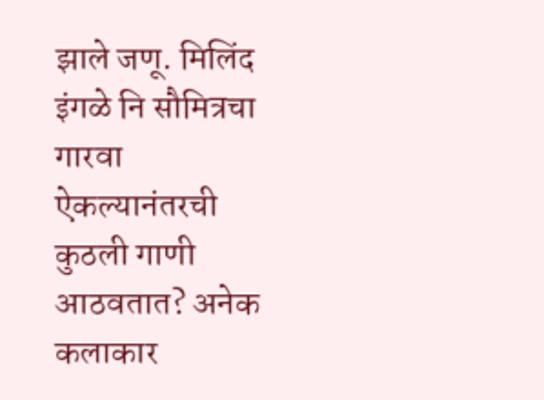झाले जणू. मिलिंद इंगळे नि सौमित्रचा गारवा ऐकल्यानंतरची कुठली गाणी आठवतात? अनेक कलाकार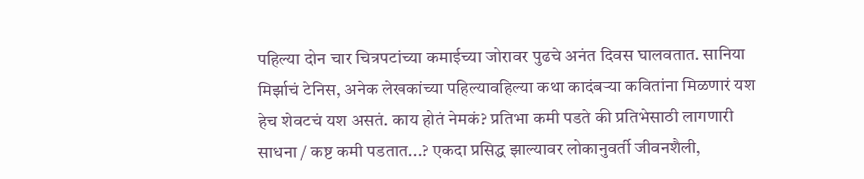पहिल्या दोन चार चित्रपटांच्या कमाईच्या जोरावर पुढचे अनंत दिवस घालवतात. सानिया मिर्झाचं टेनिस, अनेक लेखकांच्या पहिल्यावहिल्या कथा कादंबर्‍या कवितांना मिळणारं यश हेच शेवटचं यश असतं. काय होतं नेमकं? प्रतिभा कमी पडते की प्रतिभेसाठी लागणारी साधना / कष्ट कमी पडतात...? एकदा प्रसिद्ध झाल्यावर लोकानुवर्ती जीवनशैली,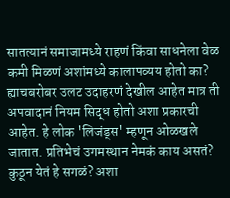सातत्यानं समाजामध्ये राहणं किंवा साधनेला वेळ कमी मिळणं अशांमध्ये कालापव्यय होतो का? ह्याचबरोबर उलट उदाहरणं देखील आहेत मात्र ती अपवादानं नियम सिद्ध होतो अशा प्रकारची आहेत. हे लोक 'लिजंड्स' म्हणून ओळखले जातात. प्रतिभेचं उगमस्थान नेमकं काय असतं? कुठून येतं हे सगळं? अशा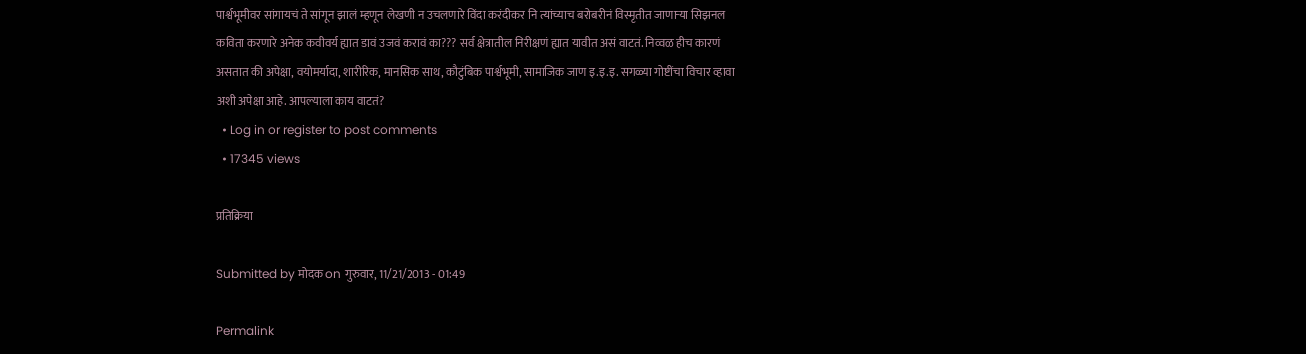पार्श्वभूमीवर सांगायचं ते सांगून झालं म्हणून लेखणी न उचलणारे विंदा करंदीकर नि त्यांच्याच बरोबरीनं विस्मृतीत जाणार्‍या सिझनल कविता करणारे अनेक कवीवर्य ह्यात डावं उजवं करावं का??? सर्व क्षेत्रातील निरीक्षणं ह्यात यावीत असं वाटतं. निव्वळ हीच कारणं असतात की अपेक्षा, वयोमर्यादा, शारीरिक, मानसिक साथ, कौटुंबिक पार्श्वभूमी, सामाजिक जाण इ.इ.इ. सगळ्या गोष्टींचा विचार व्हावा अशी अपेक्षा आहे. आपल्याला काय वाटतं?
  • Log in or register to post comments
  • 17345 views

प्रतिक्रिया

Submitted by मोदक on गुरुवार, 11/21/2013 - 01:49

Permalink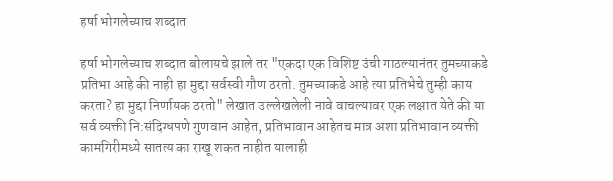हर्षा भोगलेच्याच शब्दात

हर्षा भोगलेच्याच शब्दात बोलायचे झाले तर "एकदा एक विशिष्ट उंची गाठल्यानंतर तुमच्याकडे प्रतिभा आहे की नाही हा मुद्दा सर्वस्वी गौण ठरतो. तुमच्याकडे आहे त्या प्रतिभेचे तुम्ही काय करता? हा मुद्दा निर्णायक ठरतो" लेखात उल्लेखलेली नावे वाचल्यावर एक लक्षात येते की या सर्व व्यक्ती नि:संदिग्धपणे गुणवान आहेत, प्रतिभावान आहेतच मात्र अशा प्रतिभावान व्यक्ती कामगिरीमध्ये सातत्य का राखू शकत नाहीत यालाही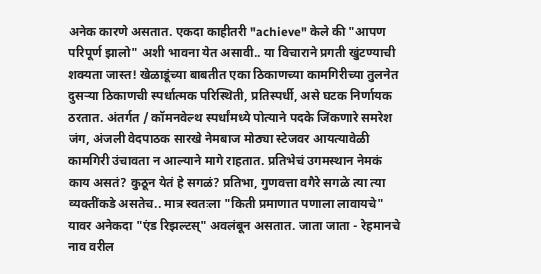अनेक कारणे असतात. एकदा काहीतरी "achieve" केले की "आपण परिपूर्ण झालो" अशी भावना येत असावी.. या विचाराने प्रगती खुंटण्याची शक्यता जास्त! खेळाडूंच्या बाबतीत एका ठिकाणच्या कामगिरीच्या तुलनेत दुसर्‍या ठिकाणची स्पर्धात्मक परिस्थिती, प्रतिस्पर्धी, असे घटक निर्णायक ठरतात. अंतर्गत / कॉमनवेल्थ स्पर्धांमध्ये पोत्याने पदके जिंकणारे समरेश जंग, अंजली वेदपाठक सारखे नेमबाज मोठ्या स्टेजवर आयत्यावेळी कामगिरी उंचावता न आल्याने मागे राहतात. प्रतिभेचं उगमस्थान नेमकं काय असतं? कुठून येतं हे सगळं? प्रतिभा, गुणवत्ता वगैरे सगळे त्या त्या व्यक्तींकडे असतेच.. मात्र स्वतःला "किती प्रमाणात पणाला लावायचे" यावर अनेकदा "एंड रिझल्टस्" अवलंबून असतात. जाता जाता - रेहमानचे नाव वरील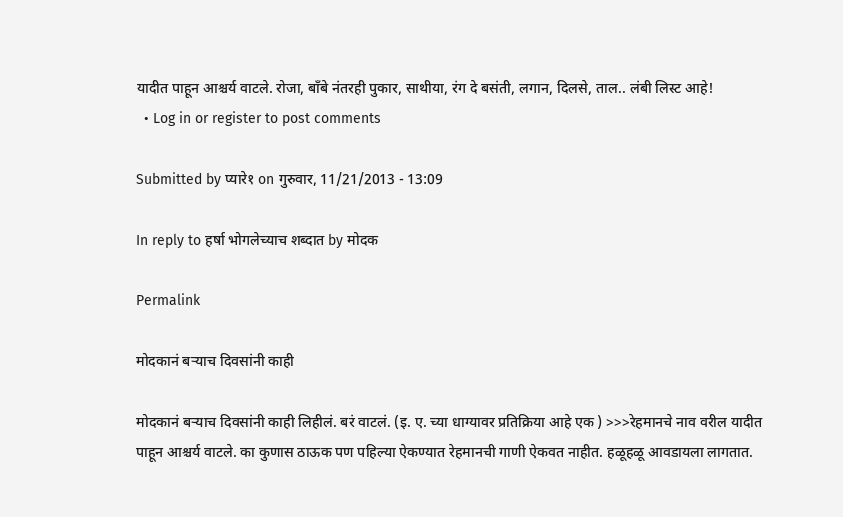यादीत पाहून आश्चर्य वाटले. रोजा, बाँबे नंतरही पुकार, साथीया, रंग दे बसंती, लगान, दिलसे, ताल.. लंबी लिस्ट आहे!
  • Log in or register to post comments

Submitted by प्यारे१ on गुरुवार, 11/21/2013 - 13:09

In reply to हर्षा भोगलेच्याच शब्दात by मोदक

Permalink

मोदकानं बर्‍याच दिवसांनी काही

मोदकानं बर्‍याच दिवसांनी काही लिहीलं. बरं वाटलं. (इ. ए. च्या धाग्यावर प्रतिक्रिया आहे एक ) >>>रेहमानचे नाव वरील यादीत पाहून आश्चर्य वाटले. का कुणास ठाऊक पण पहिल्या ऐकण्यात रेहमानची गाणी ऐकवत नाहीत. हळूहळू आवडायला लागतात.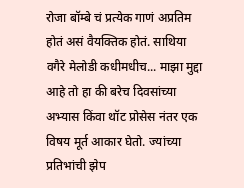रोजा बॉम्बे चं प्रत्येक गाणं अप्रतिम होतं असं वैयक्तिक होतं. साथिया वगैरे मेलोडी कधीमधीच... माझा मुद्दा आहे तो हा की बरेच दिवसांच्या अभ्यास किंवा थॉट प्रोसेस नंतर एक विषय मूर्त आकार घेतो. ज्यांच्या प्रतिभांची झेप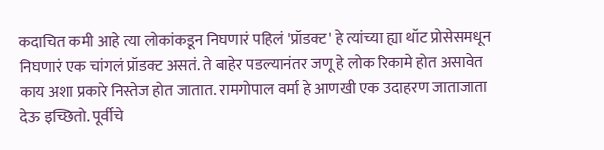कदाचित कमी आहे त्या लोकांकडून निघणारं पहिलं 'प्रॉडक्ट' हे त्यांच्या ह्या थॉट प्रोसेसमधून निघणारं एक चांगलं प्रॉडक्ट असतं. ते बाहेर पडल्यानंतर जणू हे लोक रिकामे होत असावेत काय अशा प्रकारे निस्तेज होत जातात. रामगोपाल वर्मा हे आणखी एक उदाहरण जाताजाता देऊ इच्छितो. पूर्वीचे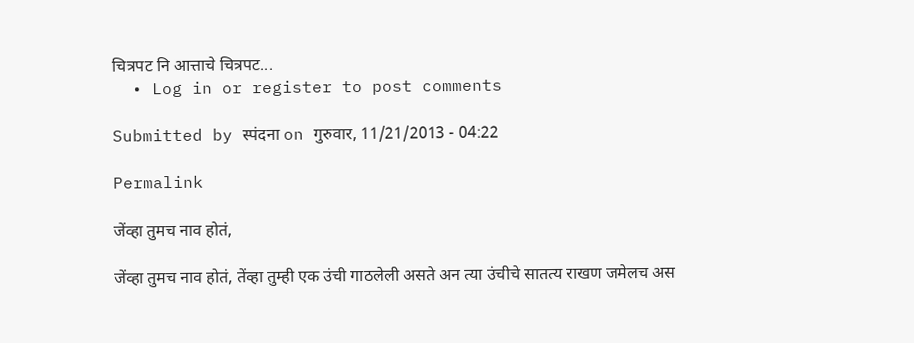चित्रपट नि आत्ताचे चित्रपट...
  • Log in or register to post comments

Submitted by स्पंदना on गुरुवार, 11/21/2013 - 04:22

Permalink

जेंव्हा तुमच नाव होतं,

जेंव्हा तुमच नाव होतं, तेंव्हा तुम्ही एक उंची गाठलेली असते अन त्या उंचीचे सातत्य राखण जमेलच अस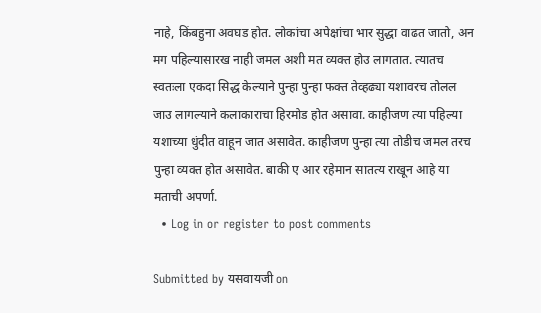नाहे, किंबहुना अवघड होत. लोकांचा अपेक्षांचा भार सुद्धा वाढत जातो, अन मग पहिल्यासारख नाही जमल अशी मत व्यक्त होउ लागतात. त्यातच स्वतःला एकदा सिद्ध केल्याने पुन्हा पुन्हा फक्त तेव्हढ्या यशावरच तोलल जाउ लागल्याने कलाकाराचा हिरमोड होत असावा. काहीजण त्या पहिल्या यशाच्या धुंदीत वाहून जात असावेत. काहीजण पुन्हा त्या तोडीच जमल तरच पुन्हा व्यक्त होत असावेत. बाकी ए आर रहेमान सातत्य राखून आहे या मताची अपर्णा.
  • Log in or register to post comments

Submitted by यसवायजी on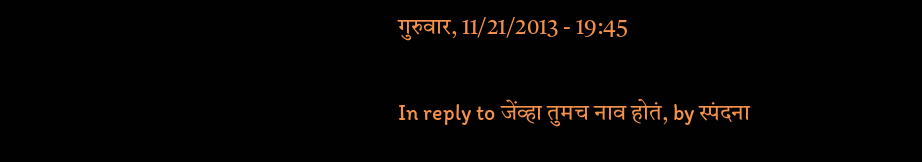गुरुवार, 11/21/2013 - 19:45

In reply to जेंव्हा तुमच नाव होतं, by स्पंदना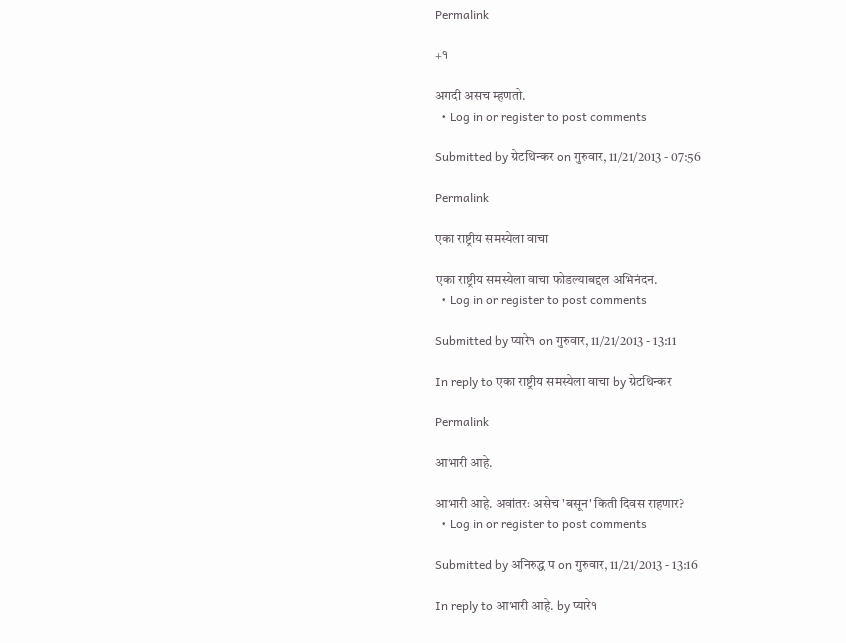Permalink

+१

अगदी असच म्हणतो.
  • Log in or register to post comments

Submitted by ग्रेटथिन्कर on गुरुवार, 11/21/2013 - 07:56

Permalink

एका राष्ट्रीय समस्येला वाचा

एका राष्ट्रीय समस्येला वाचा फोडल्याबद्दल अभिनंदन.
  • Log in or register to post comments

Submitted by प्यारे१ on गुरुवार, 11/21/2013 - 13:11

In reply to एका राष्ट्रीय समस्येला वाचा by ग्रेटथिन्कर

Permalink

आभारी आहे.

आभारी आहे. अवांतरः असेच 'बसून' किती दिवस राहणार?
  • Log in or register to post comments

Submitted by अनिरुद्ध प on गुरुवार, 11/21/2013 - 13:16

In reply to आभारी आहे. by प्यारे१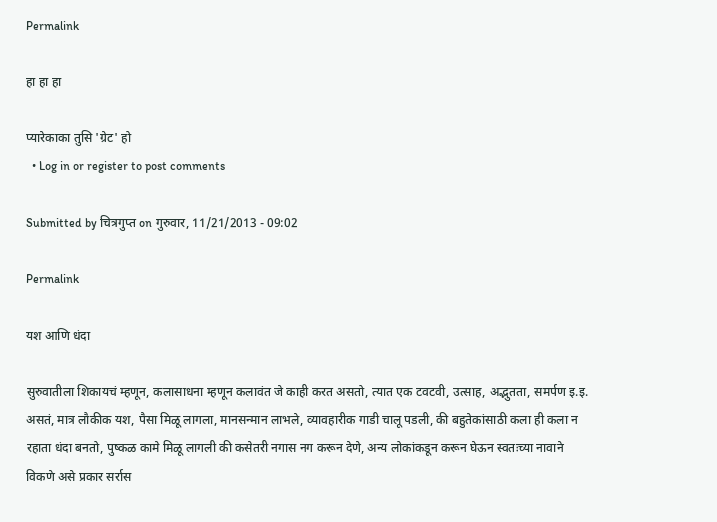Permalink

हा हा हा

प्यारेकाका तुसि 'ग्रेट' हो
  • Log in or register to post comments

Submitted by चित्रगुप्त on गुरुवार, 11/21/2013 - 09:02

Permalink

यश आणि धंदा

सुरुवातीला शिकायचं म्हणून, कलासाधना म्हणून कलावंत जे काही करत असतो, त्यात एक टवटवी, उत्साह, अद्भुतता, समर्पण इ.इ. असतं, मात्र लौकीक यश, पैसा मिळू लागला, मानसन्मान लाभले, व्यावहारीक गाडी चालू पडली, की बहुतेकांसाठी कला ही कला न रहाता धंदा बनतो, पुष्कळ कामे मिळू लागली की कसेतरी नगास नग करून देणे, अन्य लोकांकडून करून घेऊन स्वतःच्या नावाने विकणे असे प्रकार सर्रास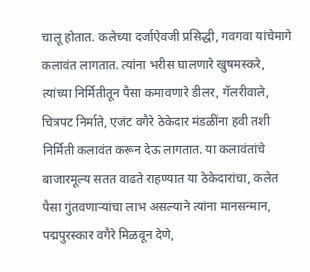चालू होतात. कलेच्या दर्जाऐवजी प्रसिद्धी, गवगवा यांचेमागे कलावंत लागतात. त्यांना भरीस घालणारे खुषमस्करे, त्यांच्या निर्मितीतून पैसा कमावणारे डीलर, गॅलरीवाले, चित्रपट निर्माते, एजंट वगैरे ठेकेदार मंडळींना हवी तशी निर्मिती कलावंत करून देऊ लागतात. या कलावंतांचे बाजारमूल्य सतत वाढते राहण्यात या ठेकेदारांचा, कलेत पैसा गुंतवणार्‍यांचा लाभ असल्याने त्यांना मानसन्मान, पद्मपुरस्कार वगैरे मिळवून देणे,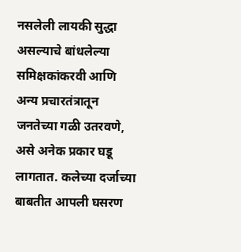नसलेली लायकी सुद्धा असल्याचे बांधलेल्या समिक्षकांकरवी आणि अन्य प्रचारतंत्रातून जनतेच्या गळी उतरवणे, असे अनेक प्रकार घडू लागतात. कलेच्या दर्जाच्या बाबतीत आपली घसरण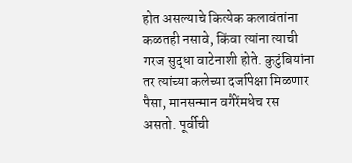होत असल्याचे कित्येक कलावंतांना कळतही नसावे, किंवा त्यांना त्याची गरज सुद्धा वाटेनाशी होते. कुटुंबियांना तर त्यांच्या कलेच्या दर्जापेक्षा मिळणार पैसा, मानसन्मान वगैरेंमधेच रस असतो. पूर्वीची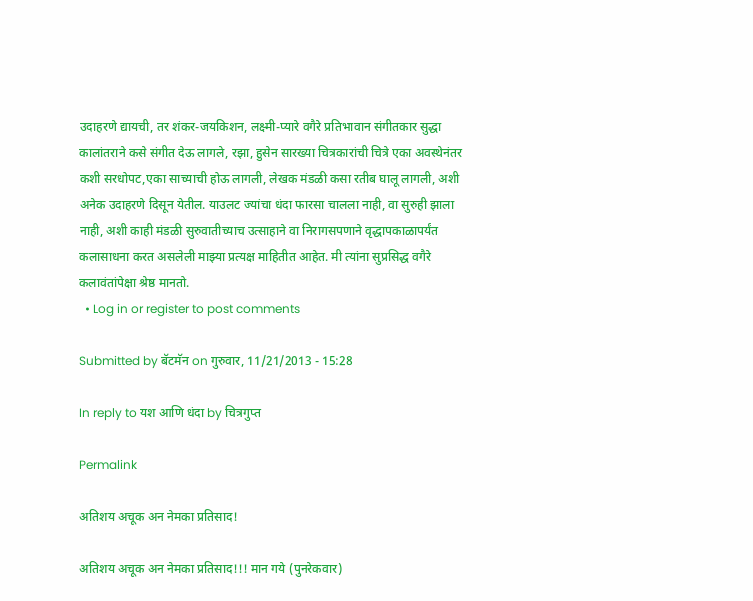उदाहरणे द्यायची, तर शंकर-जयकिशन, लक्ष्मी-प्यारे वगैरे प्रतिभावान संगीतकार सुद्धा कालांतराने कसे संगीत देऊ लागले, रझा, हुसेन सारख्या चित्रकारांची चित्रे एका अवस्थेनंतर कशी सरधोपट,एका साच्याची होऊ लागली, लेखक मंडळी कसा रतीब घालू लागली, अशी अनेक उदाहरणे दिसून येतील. याउलट ज्यांचा धंदा फारसा चालला नाही, वा सुरुही झाला नाही, अशी काही मंडळी सुरुवातीच्याच उत्साहाने वा निरागसपणाने वृद्धापकाळापर्यंत कलासाधना करत असलेली माझ्या प्रत्यक्ष माहितीत आहेत. मी त्यांना सुप्रसिद्ध वगैरे कलावंतांपेक्षा श्रेष्ठ मानतो.
  • Log in or register to post comments

Submitted by बॅटमॅन on गुरुवार, 11/21/2013 - 15:28

In reply to यश आणि धंदा by चित्रगुप्त

Permalink

अतिशय अचूक अन नेमका प्रतिसाद!

अतिशय अचूक अन नेमका प्रतिसाद!!! मान गये (पुनरेकवार)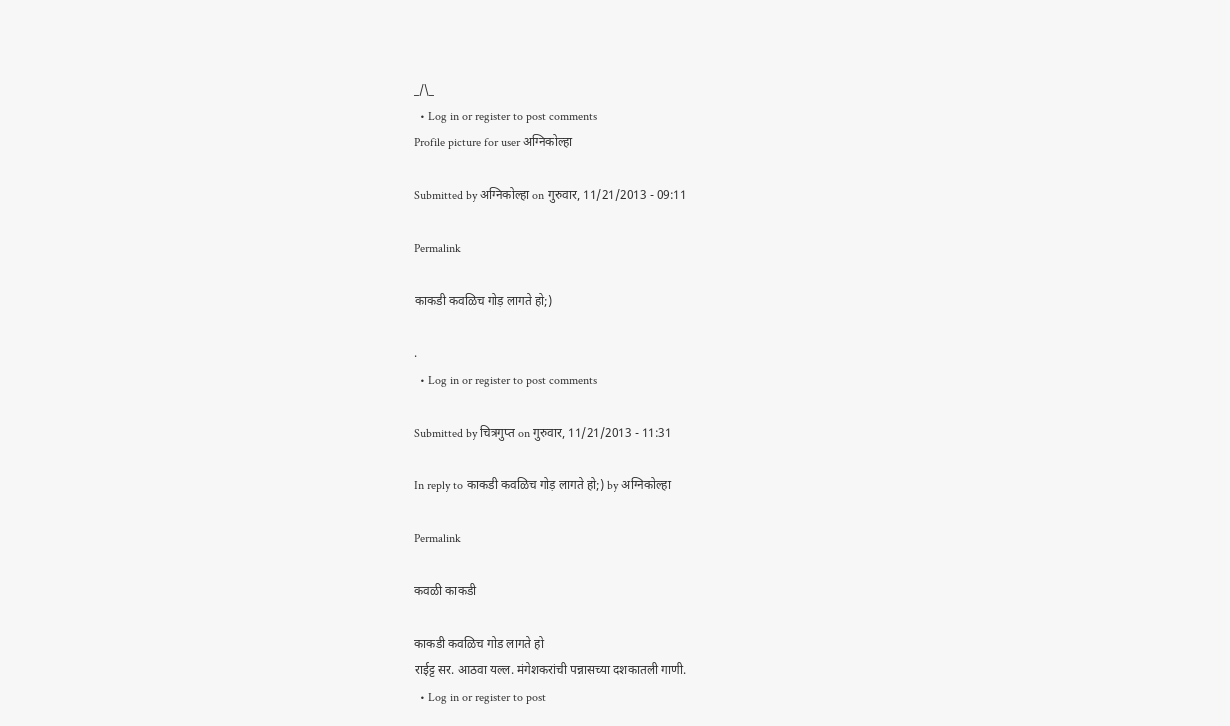_/\_
  • Log in or register to post comments
Profile picture for user अग्निकोल्हा

Submitted by अग्निकोल्हा on गुरुवार, 11/21/2013 - 09:11

Permalink

काकडी कवळिच गोड़ लागते हो;)

.
  • Log in or register to post comments

Submitted by चित्रगुप्त on गुरुवार, 11/21/2013 - 11:31

In reply to काकडी कवळिच गोड़ लागते हो;) by अग्निकोल्हा

Permalink

कवळी काकडी

काकडी कवळिच गोड लागते हो
राईट्ट सर. आठवा यल्ल. मंगेशकरांची पन्नासच्या दशकातली गाणी.
  • Log in or register to post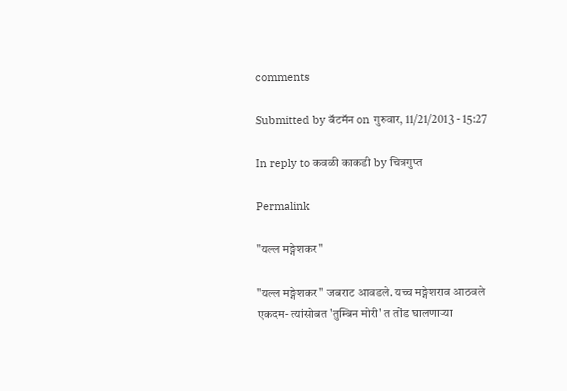comments

Submitted by बॅटमॅन on गुरुवार, 11/21/2013 - 15:27

In reply to कवळी काकडी by चित्रगुप्त

Permalink

"यल्ल मङ्गेशकर"

"यल्ल मङ्गेशकर" जबराट आवडले. यच्च मङ्गेशराव आठवले एकदम- त्यांसोबत 'तुम्बिन मोरी' त तोंड घालणार्‍या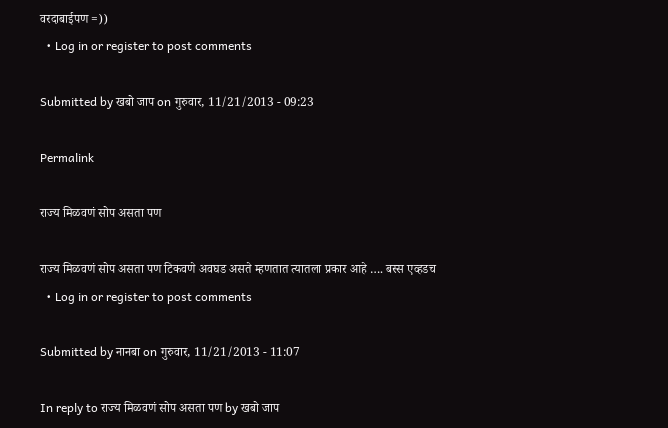वरदाबाईपण =))
  • Log in or register to post comments

Submitted by खबो जाप on गुरुवार, 11/21/2013 - 09:23

Permalink

राज्य मिळवणं सोप असता पण

राज्य मिळवणं सोप असता पण टिकवणे अवघड असते म्हणतात त्यातला प्रकार आहे …. बस्स एव्हडच
  • Log in or register to post comments

Submitted by नानबा on गुरुवार, 11/21/2013 - 11:07

In reply to राज्य मिळवणं सोप असता पण by खबो जाप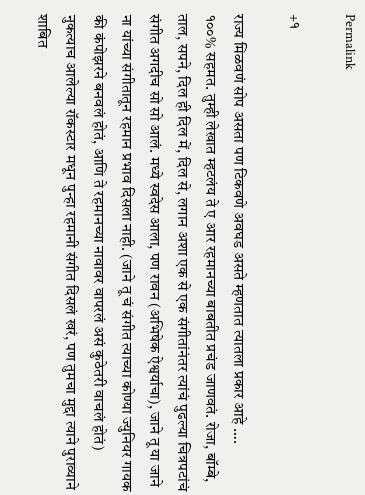Permalink

+१

राज्य मिळवणं सोप असता पण टिकवणे अवघड असते म्हणतात त्यातला प्रकार आहे ….
१००% सहमत. तुम्ही लेखात म्हटलंय ते ए आर रहमानच्या बाबतीत प्रचंड जाणवतं. रोजा, बॉम्बे, ताल, सपने, दिल ही दिल में, दिल से, लगान अशा एक से एक संगीतांनंतर त्यांचं पुढल्या चित्रपटांचं संगीत अगदीच सो सो आलं. मध्ये स्वदेस आला, पण रावन (अभिषेक ऐश्वर्याचा), जाने तू या जाने ना यांच्या संगीतातून रहमान प्रभाव दिसला नाही. (जाने तू चं संगीत त्याच्या कोण्या ज्युनियर गायक की कंपोझरने बनवलं होतं, आणि ते रहमानच्या नावावर वापरलं असं कुठेतरी वाचलं होतं) नुकत्याच आलेल्या रॉकस्टार मधून पुन्हा रहमानी संगीत दिसलं खरं, पण तुमचा मुद्दा त्याने पुराव्याने शाबित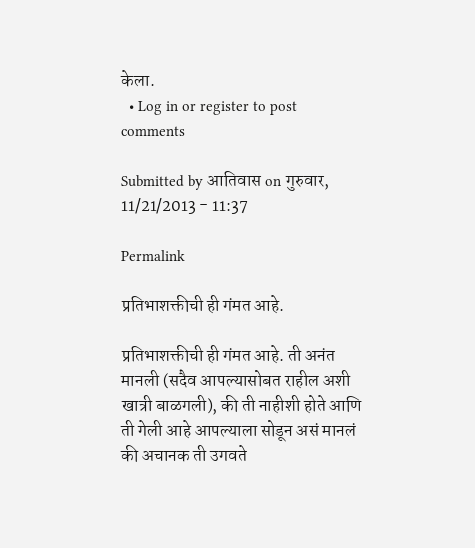केला.
  • Log in or register to post comments

Submitted by आतिवास on गुरुवार, 11/21/2013 - 11:37

Permalink

प्रतिभाशक्तीची ही गंमत आहे.

प्रतिभाशक्तीची ही गंमत आहे. ती अनंत मानली (सदैव आपल्यासोबत राहील अशी खात्री बाळगली), की ती नाहीशी होते आणि ती गेली आहे आपल्याला सोडून असं मानलं की अचानक ती उगवते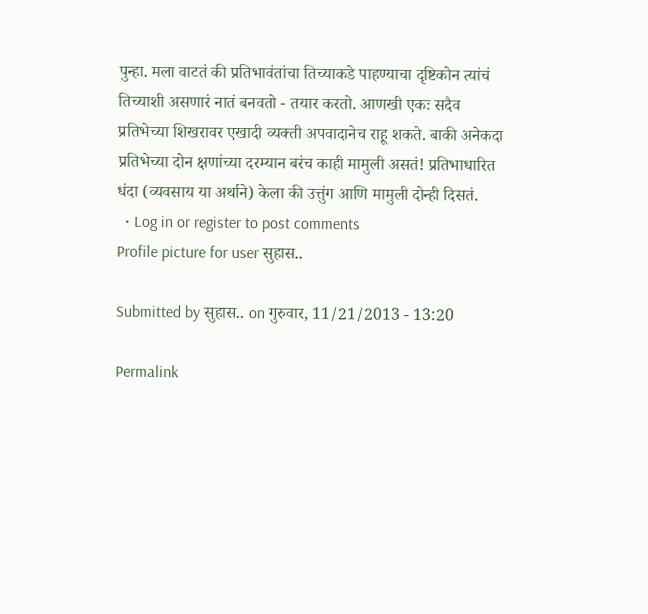पुन्हा. मला वाटतं की प्रतिभावंतांचा तिच्याकडे पाहण्याचा दृष्टिकोन त्यांचं तिच्याशी असणारं नातं बनवतो - तयार करतो. आणखी एकः सदैव प्रतिभेच्या शिखरावर एखादी व्यक्ती अपवादानेच राहू शकते. बाकी अनेकदा प्रतिभेच्या दोन क्षणांच्या दरम्यान बरंच काही मामुली असतं! प्रतिभाधारित धंदा (व्यवसाय या अर्थाने) केला की उत्तुंग आणि मामुली दोन्ही दिसतं.
  • Log in or register to post comments
Profile picture for user सुहास..

Submitted by सुहास.. on गुरुवार, 11/21/2013 - 13:20

Permalink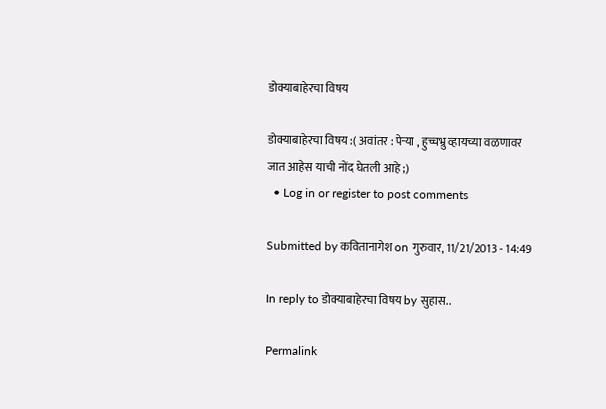डोक्याबाहेरचा विषय

डोक्याबाहेरचा विषय :( अवांतर : पेर्‍या , हुच्चभ्रु व्हायच्या वळणावर जात आहेस याची नोंद घेतली आहे ;)
  • Log in or register to post comments

Submitted by कवितानागेश on गुरुवार, 11/21/2013 - 14:49

In reply to डोक्याबाहेरचा विषय by सुहास..

Permalink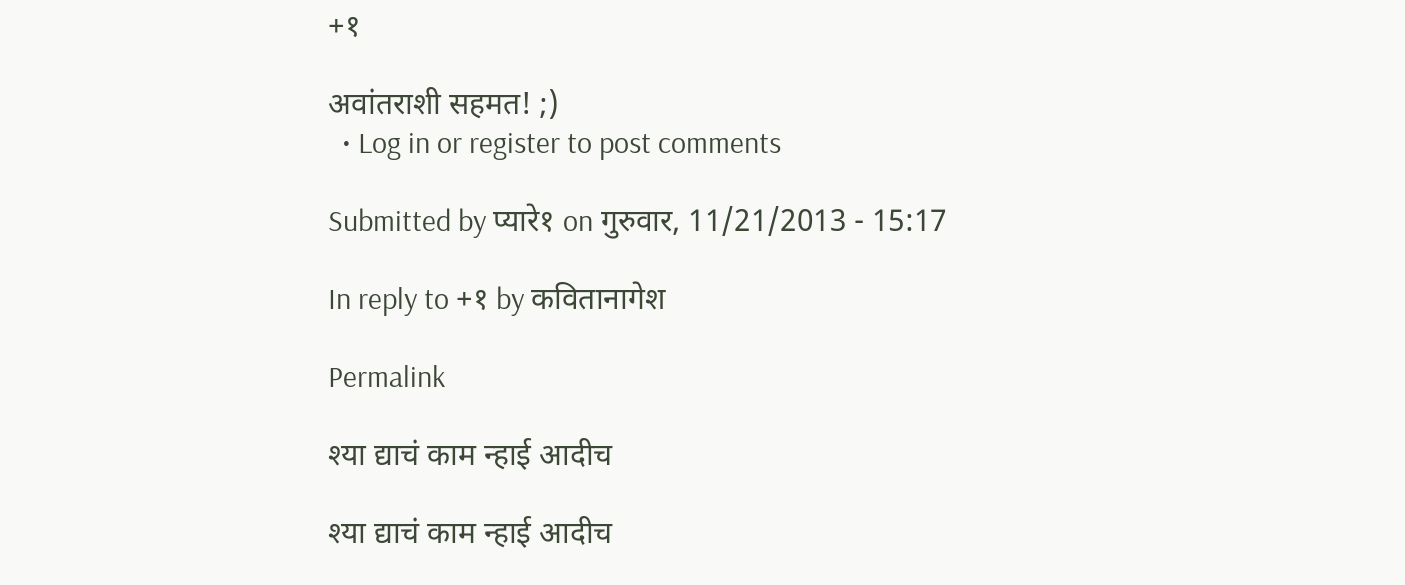+१

अवांतराशी सहमत! ;)
  • Log in or register to post comments

Submitted by प्यारे१ on गुरुवार, 11/21/2013 - 15:17

In reply to +१ by कवितानागेश

Permalink

श्या द्याचं काम न्हाई आदीच

श्या द्याचं काम न्हाई आदीच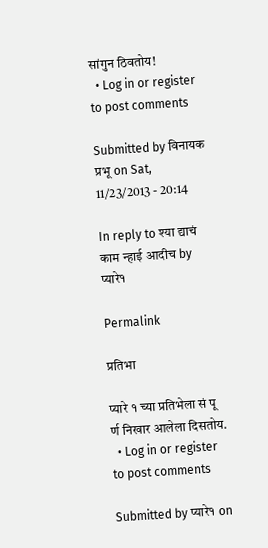सांगुन ठिवतोय!
  • Log in or register to post comments

Submitted by विनायक प्रभू on Sat, 11/23/2013 - 20:14

In reply to श्या द्याचं काम न्हाई आदीच by प्यारे१

Permalink

प्रतिभा

प्यारे १ च्या प्रतिभेला सं पू र्ण निखार आलेला दिसतोय.
  • Log in or register to post comments

Submitted by प्यारे१ on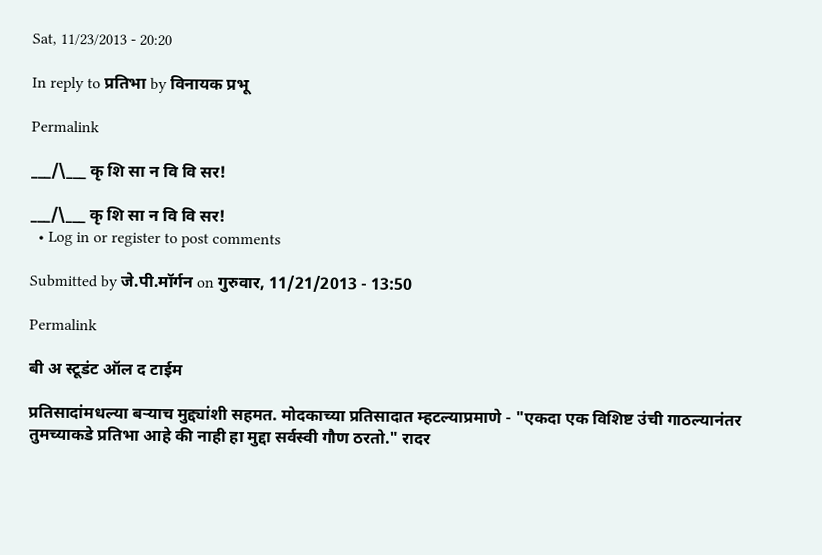Sat, 11/23/2013 - 20:20

In reply to प्रतिभा by विनायक प्रभू

Permalink

___/\___ कृ शि सा न वि वि सर!

___/\___ कृ शि सा न वि वि सर!
  • Log in or register to post comments

Submitted by जे.पी.मॉर्गन on गुरुवार, 11/21/2013 - 13:50

Permalink

बी अ स्टूडंट ऑल द टाईम

प्रतिसादांमधल्या बर्‍याच मुद्द्यांशी सहमत. मोदकाच्या प्रतिसादात म्हटल्याप्रमाणे - "एकदा एक विशिष्ट उंची गाठल्यानंतर तुमच्याकडे प्रतिभा आहे की नाही हा मुद्दा सर्वस्वी गौण ठरतो." रादर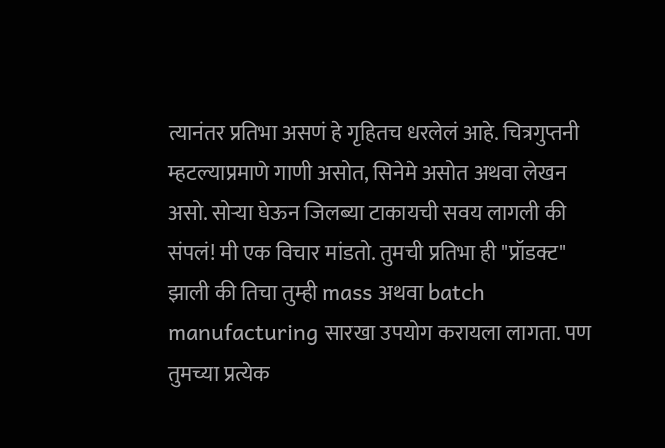त्यानंतर प्रतिभा असणं हे गृहितच धरलेलं आहे. चित्रगुप्तनी म्हटल्याप्रमाणे गाणी असोत, सिनेमे असोत अथवा लेखन असो. सोर्‍या घेऊन जिलब्या टाकायची सवय लागली की संपलं! मी एक विचार मांडतो. तुमची प्रतिभा ही "प्रॉडक्ट" झाली की तिचा तुम्ही mass अथवा batch manufacturing सारखा उपयोग करायला लागता. पण तुमच्या प्रत्येक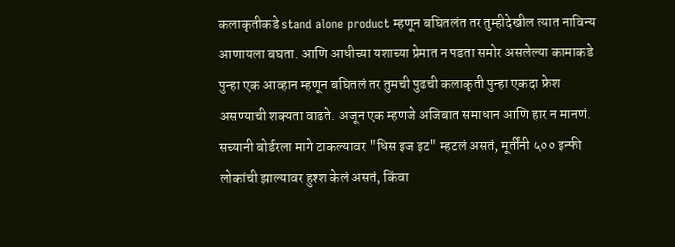कलाकृतीकडे stand alone product म्हणून बघितलंत तर तुम्हीदेखील त्यात नाविन्य आणायला बघता. आणि आधीच्या यशाच्या प्रेमात न पडता समोर असलेल्या कामाकडे पुन्हा एक आव्हान म्हणून बघितलं तर तुमची पुढची कलाकृती पुन्हा एकदा फ्रेश असण्याची शक्यता वाढते. अजून एक म्हणजे अजिबात समाधान आणि हार न मानणं. सच्यानी बोर्डरला मागे टाकल्यावर "धिस इज इट" म्हटलं असतं, मूर्तींनी ५०० इन्फी लोकांची झाल्यावर हुश्श केलं असतं, किंवा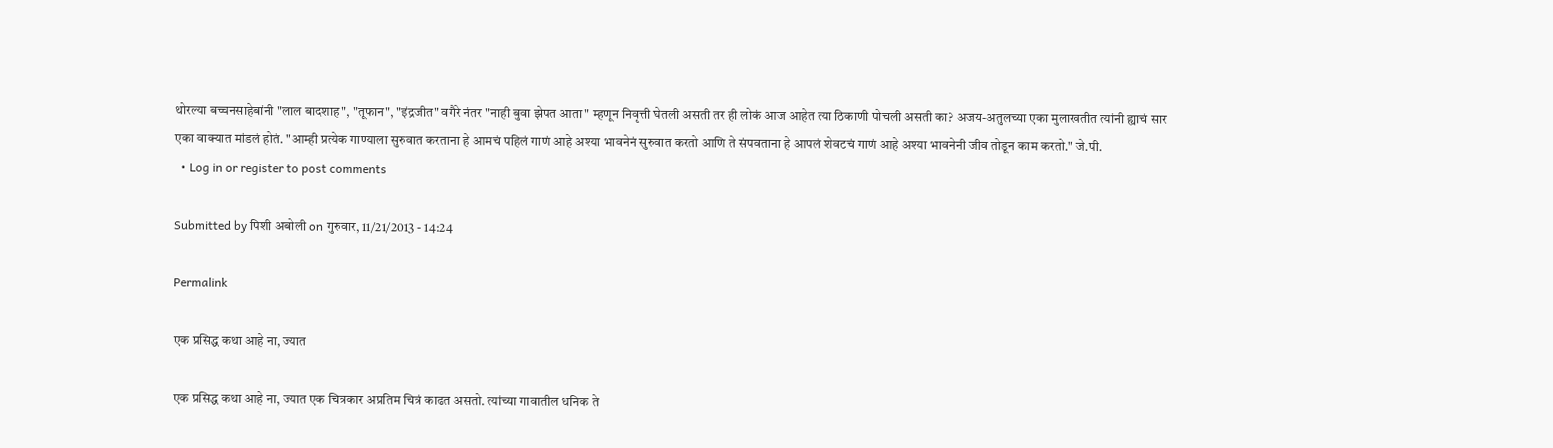थोरल्या बच्चनसाहेबांनी "लाल बादशाह", "तूफान", "इंद्रजीत" वगैरे नंतर "नाही बुवा झेपत आता" म्हणून निवृत्ती घेतली असती तर ही लोकं आज आहेत त्या ठिकाणी पोचली असती का? अजय-अतुलच्या एका मुलाखतीत त्यांनी ह्याचं सार एका वाक्यात मांडलं होतं. "आम्ही प्रत्येक गाण्याला सुरुवात करताना हे आमचं पहिलं गाणं आहे अश्या भावनेनं सुरुवात करतो आणि ते संपवताना हे आपलं शेवटचं गाणं आहे अश्या भावनेनी जीव तोडून काम करतो." जे.पी.
  • Log in or register to post comments

Submitted by पिशी अबोली on गुरुवार, 11/21/2013 - 14:24

Permalink

एक प्रसिद्ध कथा आहे ना, ज्यात

एक प्रसिद्ध कथा आहे ना, ज्यात एक चित्रकार अप्रतिम चित्रं काढत असतो. त्यांच्या गावातील धनिक ते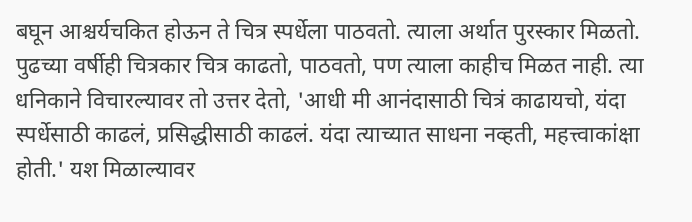बघून आश्चर्यचकित होऊन ते चित्र स्पर्धेला पाठवतो. त्याला अर्थात पुरस्कार मिळतो. पुढच्या वर्षीही चित्रकार चित्र काढतो, पाठवतो, पण त्याला काहीच मिळत नाही. त्या धनिकाने विचारल्यावर तो उत्तर देतो, 'आधी मी आनंदासाठी चित्रं काढायचो, यंदा स्पर्धेसाठी काढलं, प्रसिद्धीसाठी काढलं. यंदा त्याच्यात साधना नव्हती, महत्त्वाकांक्षा होती.' यश मिळाल्यावर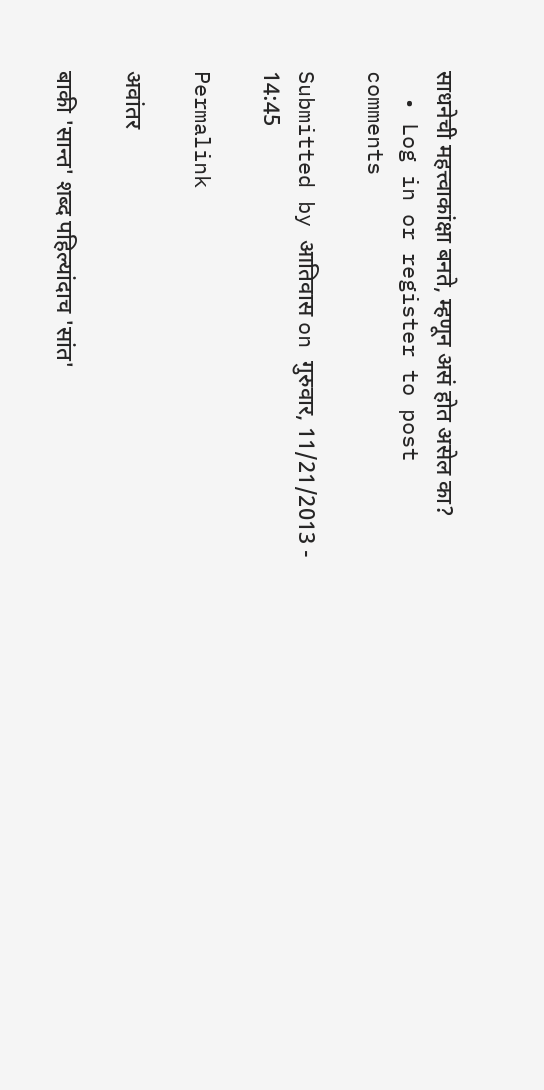साधनेची महत्त्वाकांक्षा बनते, म्हणून असं होत असेल का?
  • Log in or register to post comments

Submitted by आतिवास on गुरुवार, 11/21/2013 - 14:45

Permalink

अवांतर

बाकी 'सान्त' शब्द पहिल्यांदाच 'सांत'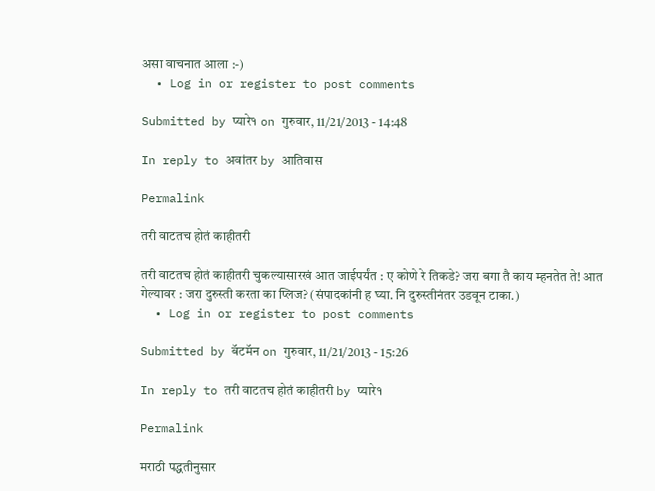असा वाचनात आला :-)
  • Log in or register to post comments

Submitted by प्यारे१ on गुरुवार, 11/21/2013 - 14:48

In reply to अवांतर by आतिवास

Permalink

तरी वाटतच होतं काहीतरी

तरी वाटतच होतं काहीतरी चुकल्यासारखं आत जाईपर्यंत : ए कोणे रे तिकडे? जरा बगा तै काय म्हनतेत ते! आत गेल्यावर : जरा दुरुस्ती करता का प्लिज? (संपादकांनी ह घ्या. नि दुरुस्तीनंतर उडवून टाका.)
  • Log in or register to post comments

Submitted by बॅटमॅन on गुरुवार, 11/21/2013 - 15:26

In reply to तरी वाटतच होतं काहीतरी by प्यारे१

Permalink

मराठी पद्धतीनुसार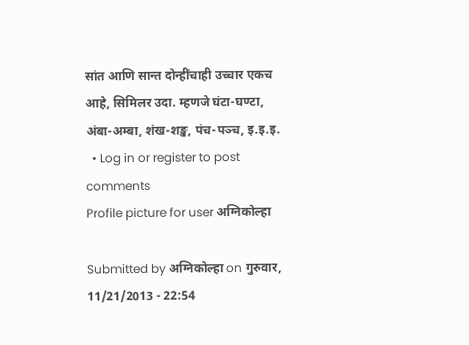सांत आणि सान्त दोन्हींचाही उच्चार एकच आहे, सिमिलर उदा. म्हणजे घंटा-घण्टा, अंबा-अम्बा, शंख-शङ्ख, पंच-पञ्च, इ.इ.इ.
  • Log in or register to post comments
Profile picture for user अग्निकोल्हा

Submitted by अग्निकोल्हा on गुरुवार, 11/21/2013 - 22:54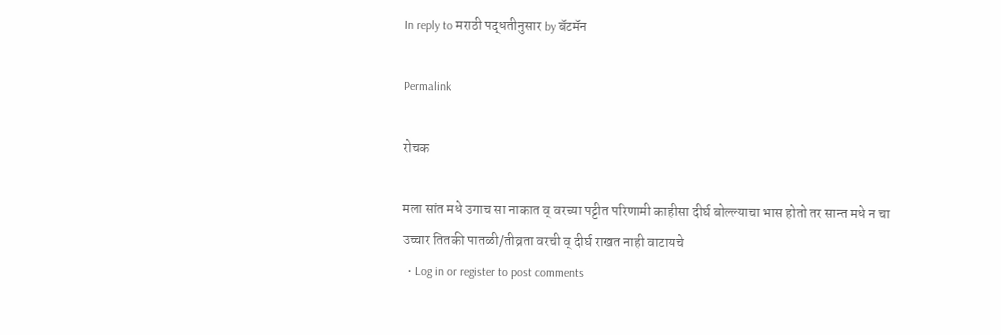In reply to मराठी पद्धतीनुसार by बॅटमॅन

Permalink

रोचक

मला सांत मधे उगाच सा नाकात व् वरच्या पट्टीत परिणामी काहीसा दीर्घ बोल्ल्याचा भास होतो तर सान्त मधे न चा उच्चार तितकी पातळी/तीव्रता वरची व् दीर्घ राखत नाही वाटायचे
  • Log in or register to post comments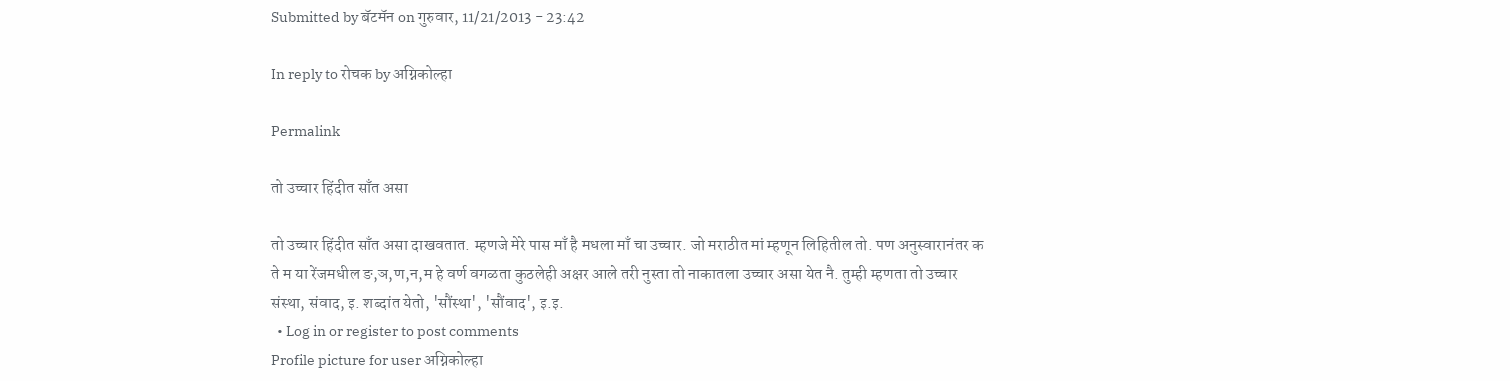Submitted by बॅटमॅन on गुरुवार, 11/21/2013 - 23:42

In reply to रोचक by अग्निकोल्हा

Permalink

तो उच्चार हिंदीत साँत असा

तो उच्चार हिंदीत साँत असा दाखवतात. म्हणजे मेरे पास माँ है मधला माँ चा उच्चार. जो मराठीत मां म्हणून लिहितील तो. पण अनुस्वारानंतर क ते म या रेंजमधील ङ,ञ,ण,न,म हे वर्ण वगळता कुठलेही अक्षर आले तरी नुस्ता तो नाकातला उच्चार असा येत नै. तुम्ही म्हणता तो उच्चार संस्था, संवाद, इ. शब्दांत येतो, 'सौंस्था', 'सौंवाद', इ.इ.
  • Log in or register to post comments
Profile picture for user अग्निकोल्हा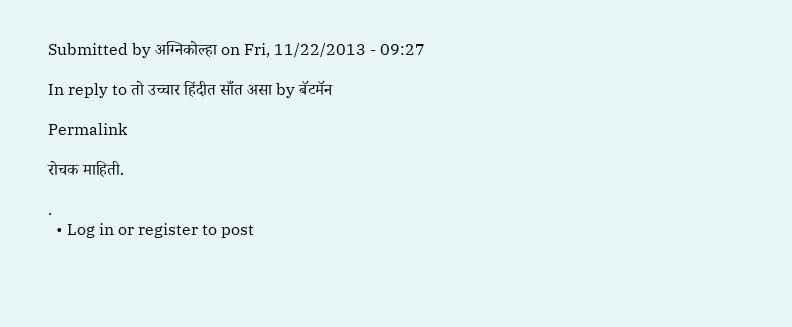Submitted by अग्निकोल्हा on Fri, 11/22/2013 - 09:27

In reply to तो उच्चार हिंदीत साँत असा by बॅटमॅन

Permalink

रोचक माहिती.

.
  • Log in or register to post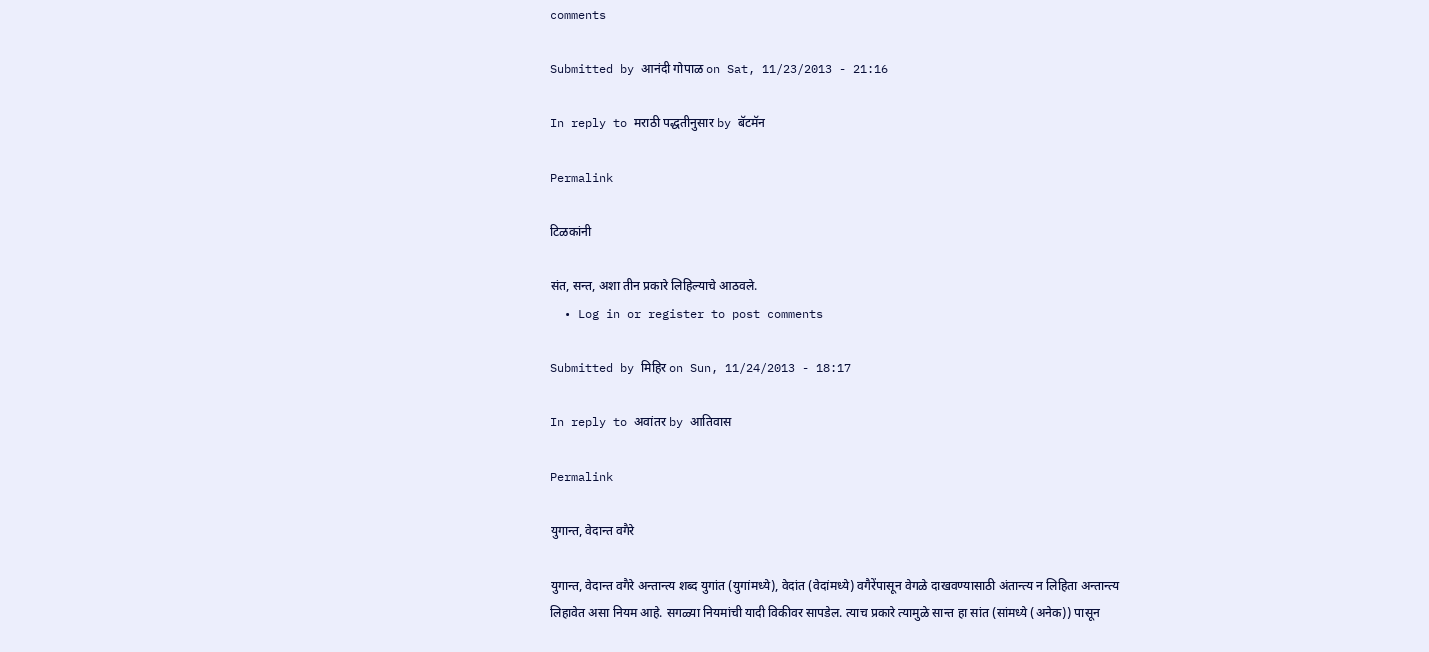comments

Submitted by आनंदी गोपाळ on Sat, 11/23/2013 - 21:16

In reply to मराठी पद्धतीनुसार by बॅटमॅन

Permalink

टिळकांनी

संत, सन्त, अशा तीन प्रकारे लिहिल्याचे आठवले.
  • Log in or register to post comments

Submitted by मिहिर on Sun, 11/24/2013 - 18:17

In reply to अवांतर by आतिवास

Permalink

युगान्त, वेदान्त वगैरे

युगान्त, वेदान्त वगैरे अन्तान्त्य शब्द युगांत (युगांमध्ये), वेदांत (वेदांमध्ये) वगैरेंपासून वेगळे दाखवण्यासाठी अंतान्त्य न लिहिता अन्तान्त्य लिहावेत असा नियम आहे. सगळ्या नियमांची यादी विकीवर सापडेल. त्याच प्रकारे त्यामुळे सान्त हा सांत (सांमध्ये (अनेक)) पासून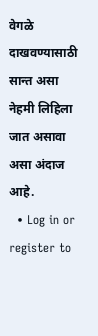वेगळे दाखवण्यासाठी सान्त असा नेहमी लिहिला जात असावा असा अंदाज आहे.
  • Log in or register to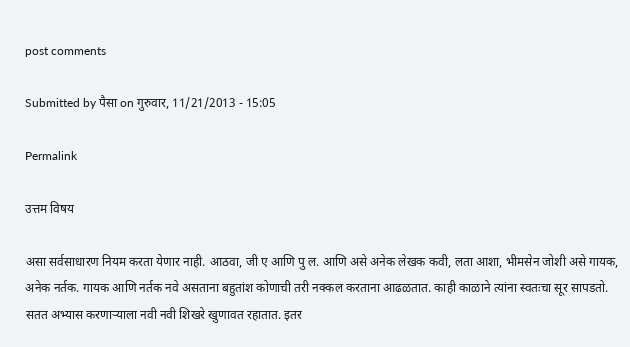post comments

Submitted by पैसा on गुरुवार, 11/21/2013 - 15:05

Permalink

उत्तम विषय

असा सर्वसाधारण नियम करता येणार नाही. आठवा, जी ए आणि पु ल. आणि असे अनेक लेखक कवी, लता आशा, भीमसेन जोशी असे गायक, अनेक नर्तक. गायक आणि नर्तक नवे असताना बहुतांश कोणाची तरी नक्कल करताना आढळतात. काही काळाने त्यांना स्वतःचा सूर सापडतो. सतत अभ्यास करणार्‍याला नवी नवी शिखरे खुणावत रहातात. इतर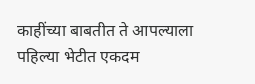काहींच्या बाबतीत ते आपल्याला पहिल्या भेटीत एकदम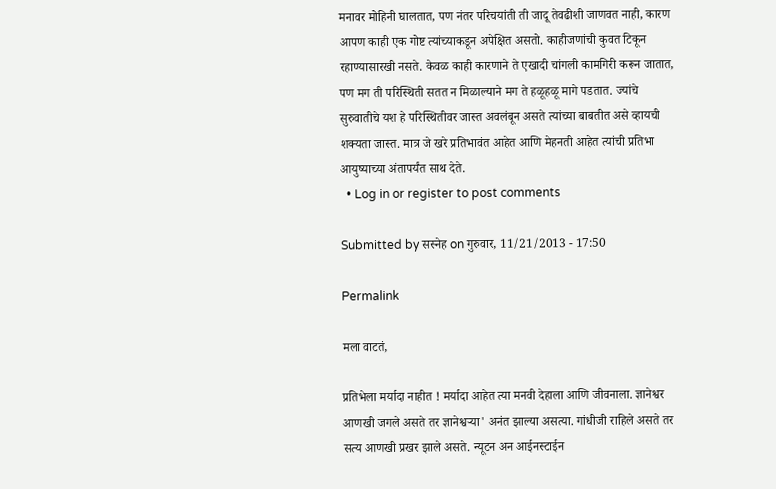मनावर मोहिनी घालतात, पण नंतर परिचयांती ती जादू तेवढीशी जाणवत नाही, कारण आपण काही एक गोष्ट त्यांच्याकडून अपेक्षित असतो. काहीजणांची कुवत टिकून रहाण्यासारखी नसते. केवळ काही कारणाने ते एखादी चांगली कामगिरी करून जातात, पण मग ती परिस्थिती सतत न मिळाल्याने मग ते हळूहळू मागे पडतात. ज्यांचे सुरुवातीचे यश हे परिस्थितीवर जास्त अवलंबून असते त्यांच्या बाबतीत असे व्हायची शक्यता जास्त. मात्र जे खरे प्रतिभावंत आहेत आणि मेहनती आहेत त्यांची प्रतिभा आयुष्याच्या अंतापर्यंत साथ देते.
  • Log in or register to post comments

Submitted by सस्नेह on गुरुवार, 11/21/2013 - 17:50

Permalink

मला वाटतं,

प्रतिभेला मर्यादा नाहीत ! मर्यादा आहेत त्या मनवी देहाला आणि जीवनाला. ज्ञानेश्वर आणखी जगले असते तर ज्ञानेश्वर्‍या' अनंत झाल्या असत्या. गांधीजी राहिले असते तर सत्य आणखी प्रखर झाले असते. न्यूटन अन आईनस्टाईन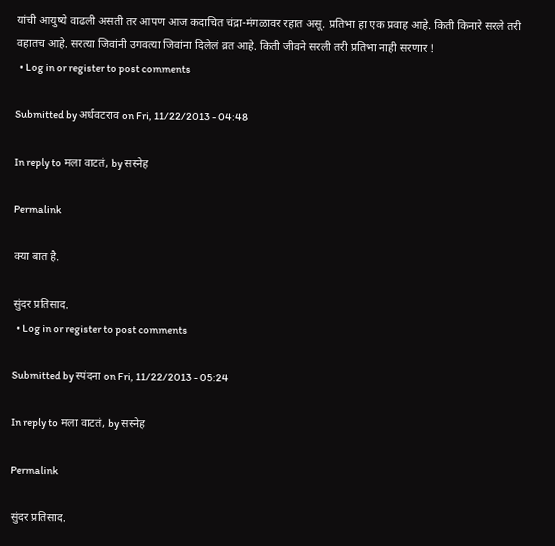यांची आयुष्ये वाढली असती तर आपण आज कदाचित चंद्रा-मंगळावर रहात असू. प्रतिभा हा एक प्रवाह आहे. किती किनारे सरले तरी वहातच आहे. सरत्या जिवांनी उगवत्या जिवांना दिलेलं व्रत आहे. किती जीवने सरली तरी प्रतिभा नाही सरणार !
  • Log in or register to post comments

Submitted by अर्धवटराव on Fri, 11/22/2013 - 04:48

In reply to मला वाटतं, by सस्नेह

Permalink

क्या बात है.

सुंदर प्रतिसाद.
  • Log in or register to post comments

Submitted by स्पंदना on Fri, 11/22/2013 - 05:24

In reply to मला वाटतं, by सस्नेह

Permalink

सुंदर प्रतिसाद.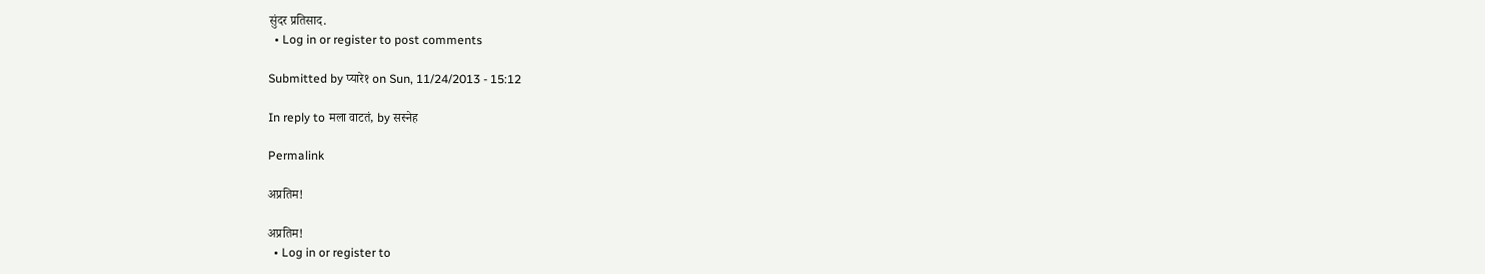सुंदर प्रतिसाद.
  • Log in or register to post comments

Submitted by प्यारे१ on Sun, 11/24/2013 - 15:12

In reply to मला वाटतं, by सस्नेह

Permalink

अप्रतिम!

अप्रतिम!
  • Log in or register to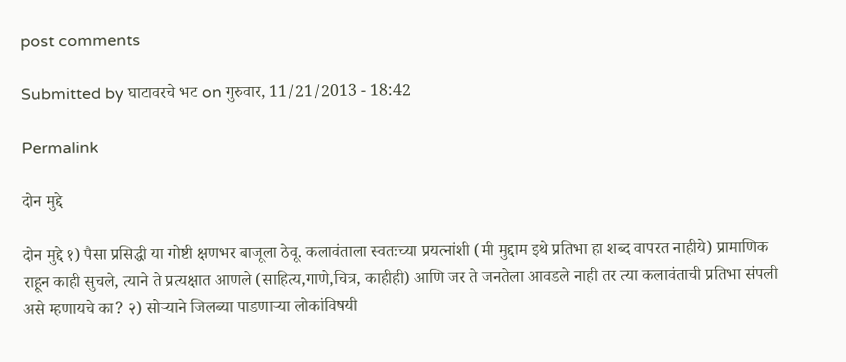post comments

Submitted by घाटावरचे भट on गुरुवार, 11/21/2013 - 18:42

Permalink

दोन मुद्दे

दोन मुद्दे १) पैसा प्रसिद्धी या गोष्टी क्षणभर बाजूला ठेवू. कलावंताला स्वतःच्या प्रयत्नांशी (मी मुद्दाम इथे प्रतिभा हा शब्द वापरत नाहीये) प्रामाणिक राहून काही सुचले, त्याने ते प्रत्यक्षात आणले (साहित्य,गाणे,चित्र, काहीही) आणि जर ते जनतेला आवडले नाही तर त्या कलावंताची प्रतिभा संपली असे म्हणायचे का? २) सोर्‍याने जिलब्या पाडणार्‍या लोकांविषयी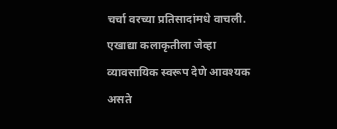चर्चा वरच्या प्रतिसादांमधे वाचली. एखाद्या कलाकृतीला जेव्हा व्यावसायिक स्वरूप देणे आवश्यक असते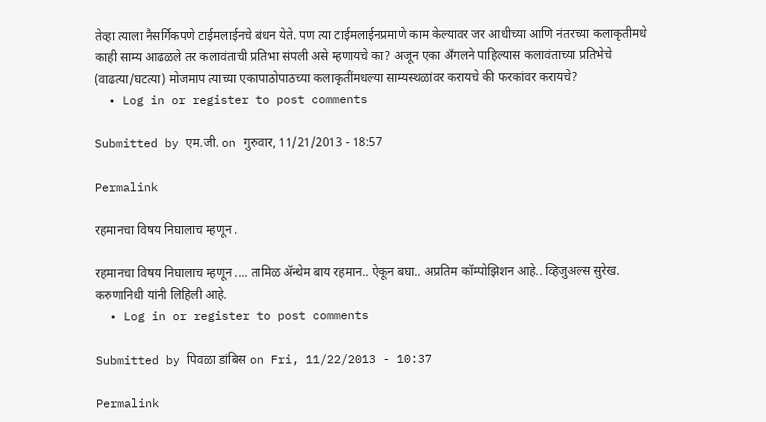तेव्हा त्याला नैसर्गिकपणे टाईमलाईनचे बंधन येते. पण त्या टाईमलाईनप्रमाणे काम केल्यावर जर आधीच्या आणि नंतरच्या कलाकृतीमधे काही साम्य आढळले तर कलावंताची प्रतिभा संपली असे म्हणायचे का? अजून एका अँगलने पाहिल्यास कलावंताच्या प्रतिभेचे (वाढत्या/घटत्या) मोजमाप त्याच्या एकापाठोपाठच्या कलाकृतींमधल्या साम्यस्थळांवर करायचे की फरकांवर करायचे?
  • Log in or register to post comments

Submitted by एम.जी. on गुरुवार, 11/21/2013 - 18:57

Permalink

रहमानचा विषय निघालाच म्हणून .

रहमानचा विषय निघालाच म्हणून .... तामिळ ॲन्थेम बाय रहमान.. ऐकून बघा.. अप्रतिम कॉम्पोझिशन आहे.. व्हिजुअल्स सुरेख. करुणानिधी यांनी लिहिली आहे.
  • Log in or register to post comments

Submitted by पिवळा डांबिस on Fri, 11/22/2013 - 10:37

Permalink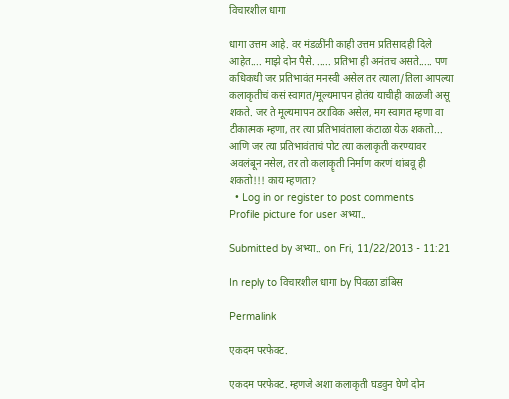विचारशील धागा

धागा उत्तम आहे. वर मंडळींनी काही उत्तम प्रतिसादही दिले आहेत.... माझे दोन पैसे. ..... प्रतिभा ही अनंतच असते..... पण कधिकधी जर प्रतिभावंत मनस्वी असेल तर त्याला/तिला आपल्या कलाकृतीचं कसं स्वागत/मूल्यमापन होतंय याचीही काळजी असू शकते. जर ते मूल्यमापन ठराविक असेल, मग स्वागत म्हणा वा टीकात्मक म्हणा, तर त्या प्रतिभावंताला कंटाळा येऊ शकतो... आणि जर त्या प्रतिभावंताचं पोट त्या कलाकृती करण्यावर अवलंबून नसेल, तर तो कलाकॄती निर्माण करणं थांबवू ही शकतो!!! काय म्हणता?
  • Log in or register to post comments
Profile picture for user अभ्या..

Submitted by अभ्या.. on Fri, 11/22/2013 - 11:21

In reply to विचारशील धागा by पिवळा डांबिस

Permalink

एकदम परफेक्ट.

एकदम परफेक्ट. म्हणजे अशा कलाकृती घडवुन घेणे दोन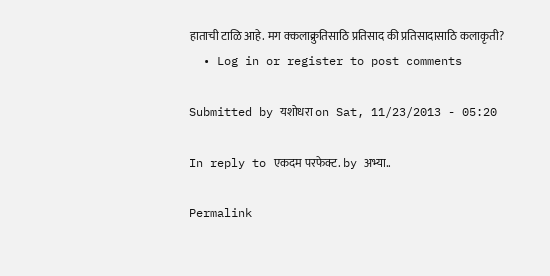हाताची टाळि आहे. मग क्कलाक्रुतिसाठि प्रतिसाद की प्रतिसादासाठि कलाकृती?
  • Log in or register to post comments

Submitted by यशोधरा on Sat, 11/23/2013 - 05:20

In reply to एकदम परफेक्ट. by अभ्या..

Permalink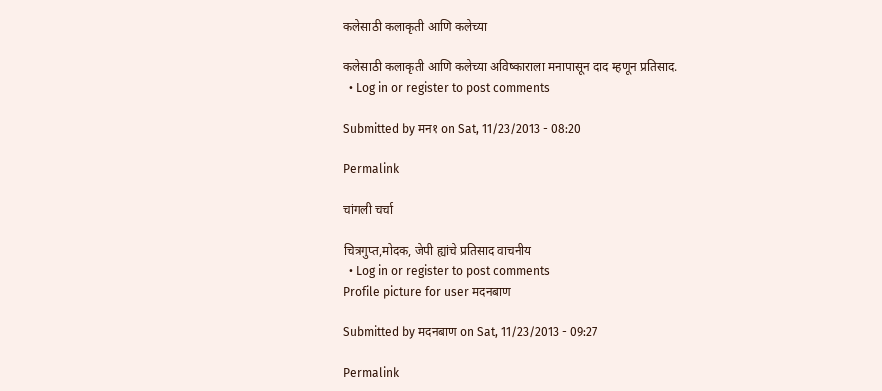कलेसाठी कलाकृती आणि कलेच्या

कलेसाठी कलाकृती आणि कलेच्या अविष्काराला मनापासून दाद म्हणून प्रतिसाद.
  • Log in or register to post comments

Submitted by मन१ on Sat, 11/23/2013 - 08:20

Permalink

चांगली चर्चा

चित्रगुप्त,मोदक, जेपी ह्यांचे प्रतिसाद वाचनीय
  • Log in or register to post comments
Profile picture for user मदनबाण

Submitted by मदनबाण on Sat, 11/23/2013 - 09:27

Permalink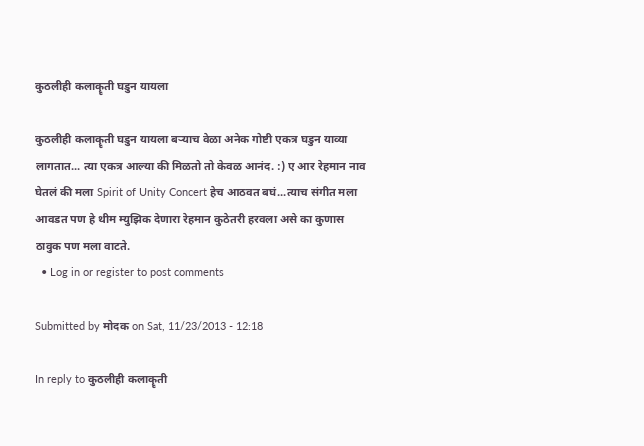कुठलीही कलाकॄती घडुन यायला

कुठलीही कलाकॄती घडुन यायला बर्‍याच वेळा अनेक गोष्टी एकत्र घडुन याव्या लागतात... त्या एकत्र आल्या की मिळतो तो केवळ आनंद. :) ए आर रेहमान नाव घेतलं की मला Spirit of Unity Concert हेच आठवत बघं...त्याच संगीत मला आवडत पण हे थीम म्युझिक देणारा रेहमान कुठेतरी हरवला असे का कुणास ठावुक पण मला वाटते.
  • Log in or register to post comments

Submitted by मोदक on Sat, 11/23/2013 - 12:18

In reply to कुठलीही कलाकॄती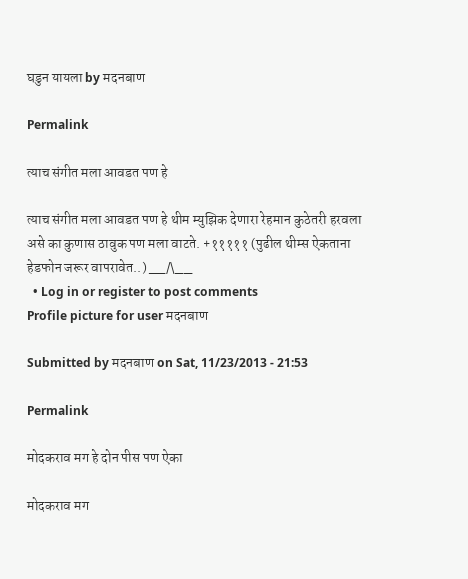घडुन यायला by मदनबाण

Permalink

त्याच संगीत मला आवडत पण हे

त्याच संगीत मला आवडत पण हे थीम म्युझिक देणारा रेहमान कुठेतरी हरवला असे का कुणास ठावुक पण मला वाटते. +१११११ (पुढील थीम्स ऐकताना हेडफोन जरूर वापरावेत..) __/\__
  • Log in or register to post comments
Profile picture for user मदनबाण

Submitted by मदनबाण on Sat, 11/23/2013 - 21:53

Permalink

मोदकराव मग हे दोन पीस पण ऐका

मोदकराव मग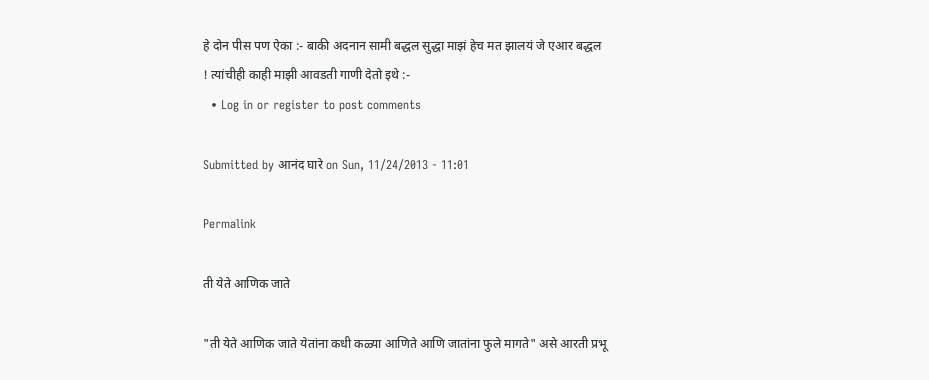हे दोन पीस पण ऐका :- बाकी अदनान सामी बद्धल सुद्धा माझं हेच मत झालयं जे एआर बद्धल ! त्यांचीही काही माझी आवडती गाणी देतो इथे :-
  • Log in or register to post comments

Submitted by आनंद घारे on Sun, 11/24/2013 - 11:01

Permalink

ती येते आणिक जाते

"ती येते आणिक जाते येतांना कधी कळ्या आणिते आणि जातांना फुले मागते" असे आरती प्रभू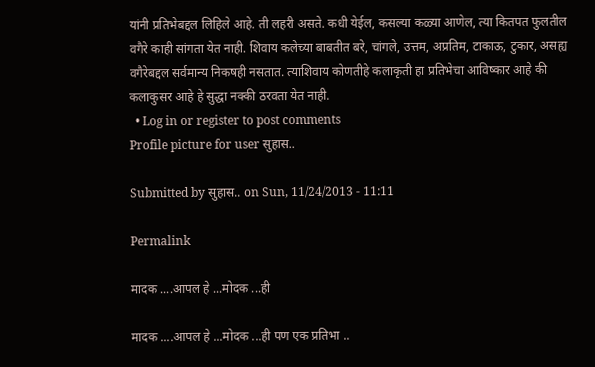यांनी प्रतिभेबद्दल लिहिले आहे. ती लहरी असते. कधी येईल, कसल्या कळ्या आणेल, त्या कितपत फुलतील वगैरे काही सांगता येत नाही. शिवाय कलेच्या बाबतीत बरे, चांगले, उत्तम, अप्रतिम, टाकाऊ, टुकार, असह्य वगैरेबद्दल सर्वमान्य निकषही नसतात. त्याशिवाय कोणतीहे कलाकृती हा प्रतिभेचा आविष्कार आहे की कलाकुसर आहे हे सुद्धा नक्की ठरवता येत नाही.
  • Log in or register to post comments
Profile picture for user सुहास..

Submitted by सुहास.. on Sun, 11/24/2013 - 11:11

Permalink

मादक ....आपल हे ...मोदक ...ही

मादक ....आपल हे ...मोदक ...ही पण एक प्रतिभा ..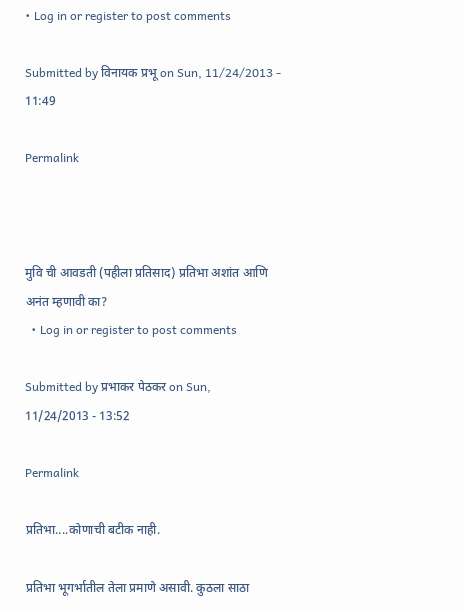• Log in or register to post comments

Submitted by विनायक प्रभू on Sun, 11/24/2013 - 11:49

Permalink



मुवि ची आवडती (पहीला प्रतिसाद) प्रतिभा अशांत आणि अनंत म्हणावी का?
  • Log in or register to post comments

Submitted by प्रभाकर पेठकर on Sun, 11/24/2013 - 13:52

Permalink

प्रतिभा....कोणाची बटीक नाही.

प्रतिभा भूगर्भातील तेला प्रमाणे असावी. कुठला साठा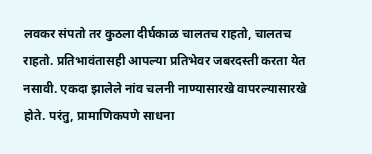लवकर संपतो तर कुठला दीर्घकाळ चालतच राहतो, चालतच राहतो. प्रतिभावंतासही आपल्या प्रतिभेवर जबरदस्ती करता येत नसावी. एकदा झालेले नांव चलनी नाण्यासारखे वापरल्यासारखे होते. परंतु, प्रामाणिकपणे साधना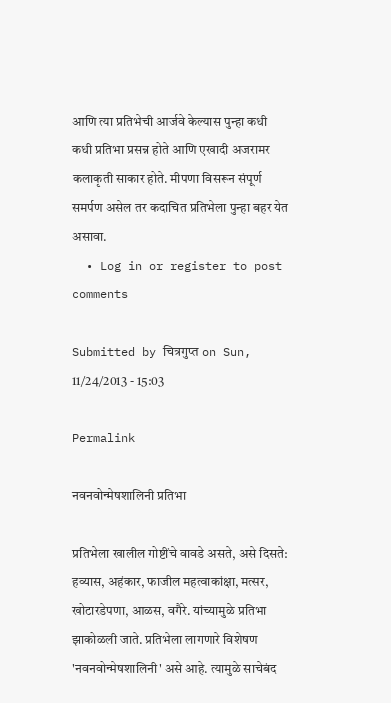आणि त्या प्रतिभेची आर्जवे केल्यास पुन्हा कधी कधी प्रतिभा प्रसन्न होते आणि एखादी अजरामर कलाकृती साकार होते. मीपणा विसरून संपूर्ण समर्पण असेल तर कदाचित प्रतिभेला पुन्हा बहर येत असावा.
  • Log in or register to post comments

Submitted by चित्रगुप्त on Sun, 11/24/2013 - 15:03

Permalink

नवनवोन्मेषशालिनी प्रतिभा

प्रतिभेला खालील गोष्टींचे वावडे असते, असे दिसते: हव्यास, अहंकार, फाजील महत्वाकांक्षा, मत्सर, खोटारडेपणा, आळस, वगैरे. यांच्यामुळे प्रतिभा झाकोळली जाते. प्रतिभेला लागणारे विशेषण 'नवनवोन्मेषशालिनी' असे आहे. त्यामुळे साचेबंद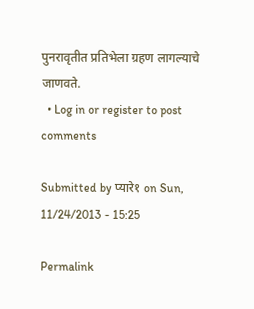पुनरावृतीत प्रतिभेला ग्रहण लागल्याचे जाणवते.
  • Log in or register to post comments

Submitted by प्यारे१ on Sun, 11/24/2013 - 15:25

Permalink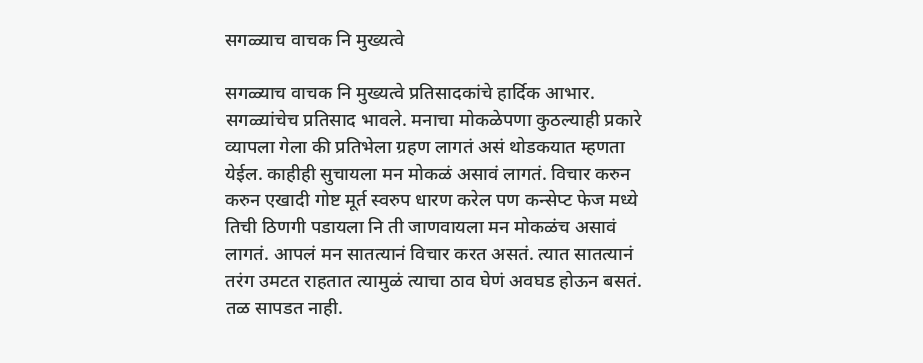सगळ्याच वाचक नि मुख्यत्वे

सगळ्याच वाचक नि मुख्यत्वे प्रतिसादकांचे हार्दिक आभार. सगळ्यांचेच प्रतिसाद भावले. मनाचा मोकळेपणा कुठल्याही प्रकारे व्यापला गेला की प्रतिभेला ग्रहण लागतं असं थोडकयात म्हणता येईल. काहीही सुचायला मन मोकळं असावं लागतं. विचार करुन करुन एखादी गोष्ट मूर्त स्वरुप धारण करेल पण कन्सेप्ट फेज मध्ये तिची ठिणगी पडायला नि ती जाणवायला मन मोकळंच असावं लागतं. आपलं मन सातत्यानं विचार करत असतं. त्यात सातत्यानं तरंग उमटत राहतात त्यामुळं त्याचा ठाव घेणं अवघड होऊन बसतं. तळ सापडत नाही.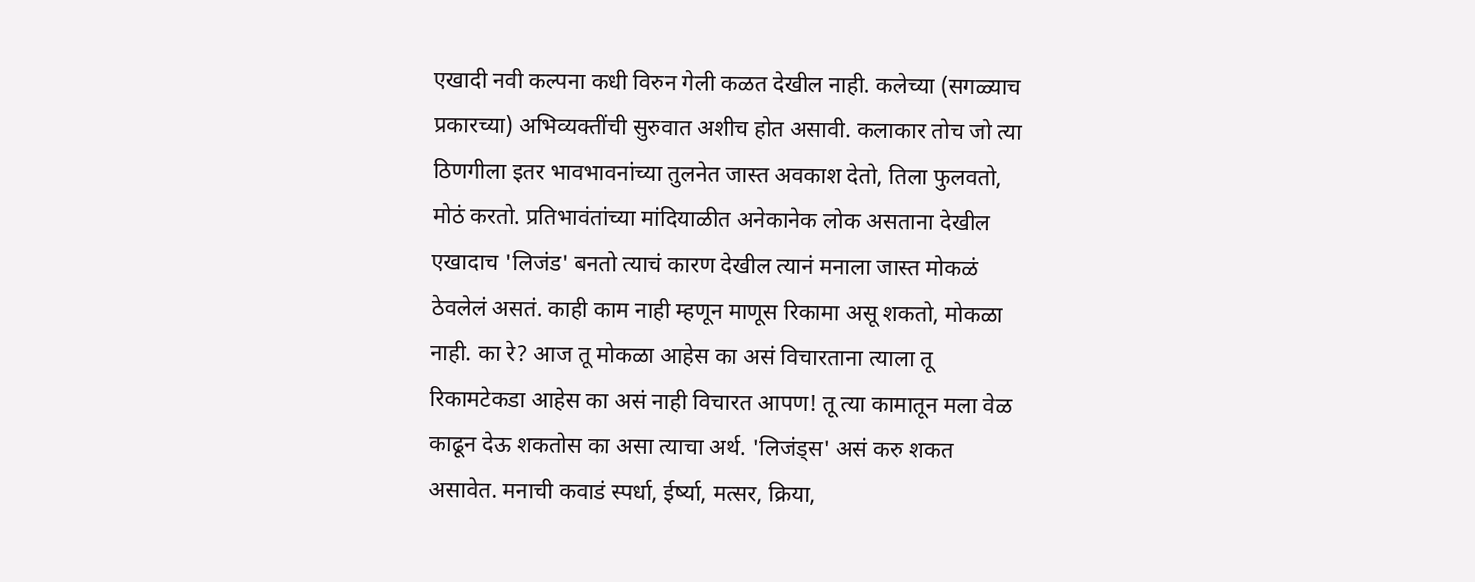एखादी नवी कल्पना कधी विरुन गेली कळत देखील नाही. कलेच्या (सगळ्याच प्रकारच्या) अभिव्यक्तींची सुरुवात अशीच होत असावी. कलाकार तोच जो त्या ठिणगीला इतर भावभावनांच्या तुलनेत जास्त अवकाश देतो, तिला फुलवतो, मोठं करतो. प्रतिभावंतांच्या मांदियाळीत अनेकानेक लोक असताना देखील एखादाच 'लिजंड' बनतो त्याचं कारण देखील त्यानं मनाला जास्त मोकळं ठेवलेलं असतं. काही काम नाही म्हणून माणूस रिकामा असू शकतो, मोकळा नाही. का रे? आज तू मोकळा आहेस का असं विचारताना त्याला तू रिकामटेकडा आहेस का असं नाही विचारत आपण! तू त्या कामातून मला वेळ काढून देऊ शकतोस का असा त्याचा अर्थ. 'लिजंड्स' असं करु शकत असावेत. मनाची कवाडं स्पर्धा, ईर्ष्या, मत्सर, क्रिया,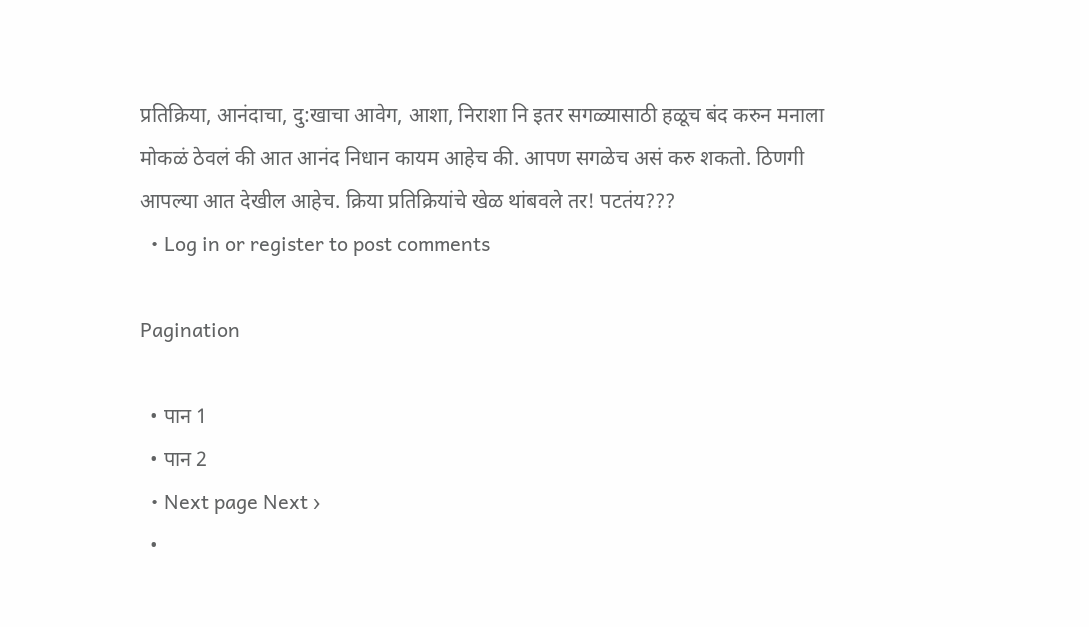प्रतिक्रिया, आनंदाचा, दु:खाचा आवेग, आशा, निराशा नि इतर सगळ्यासाठी हळूच बंद करुन मनाला मोकळं ठेवलं की आत आनंद निधान कायम आहेच की. आपण सगळेच असं करु शकतो. ठिणगी आपल्या आत देखील आहेच. क्रिया प्रतिक्रियांचे खेळ थांबवले तर! पटतंय???
  • Log in or register to post comments

Pagination

  • पान 1
  • पान 2
  • Next page Next ›
  •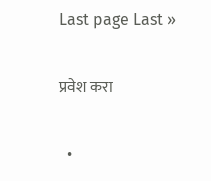Last page Last »

प्रवेश करा

  •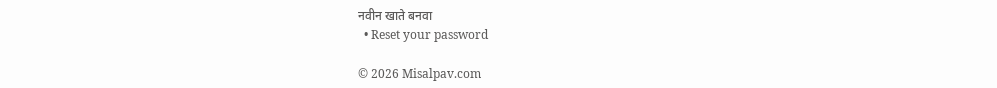नवीन खाते बनवा
  • Reset your password

© 2026 Misalpav.com